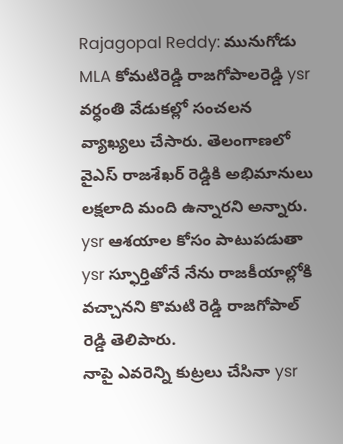Rajagopal Reddy: మునుగోడు MLA కోమటిరెడ్డి రాజగోపాలరెడ్డి ysr వర్ధంతి వేడుకల్లో సంచలన వ్యాఖ్యలు చేసారు. తెలంగాణలో వైఎస్ రాజశేఖర్ రెడ్డికి అభిమానులు లక్షలాది మంది ఉన్నారని అన్నారు. ysr ఆశయాల కోసం పాటుపడుతా ysr స్ఫూర్తితోనే నేను రాజకీయాల్లోకి వచ్చానని కొమటి రెడ్డి రాజగోపాల్ రెడ్డి తెలిపారు.
నాపై ఎవరెన్ని కుట్రలు చేసినా ysr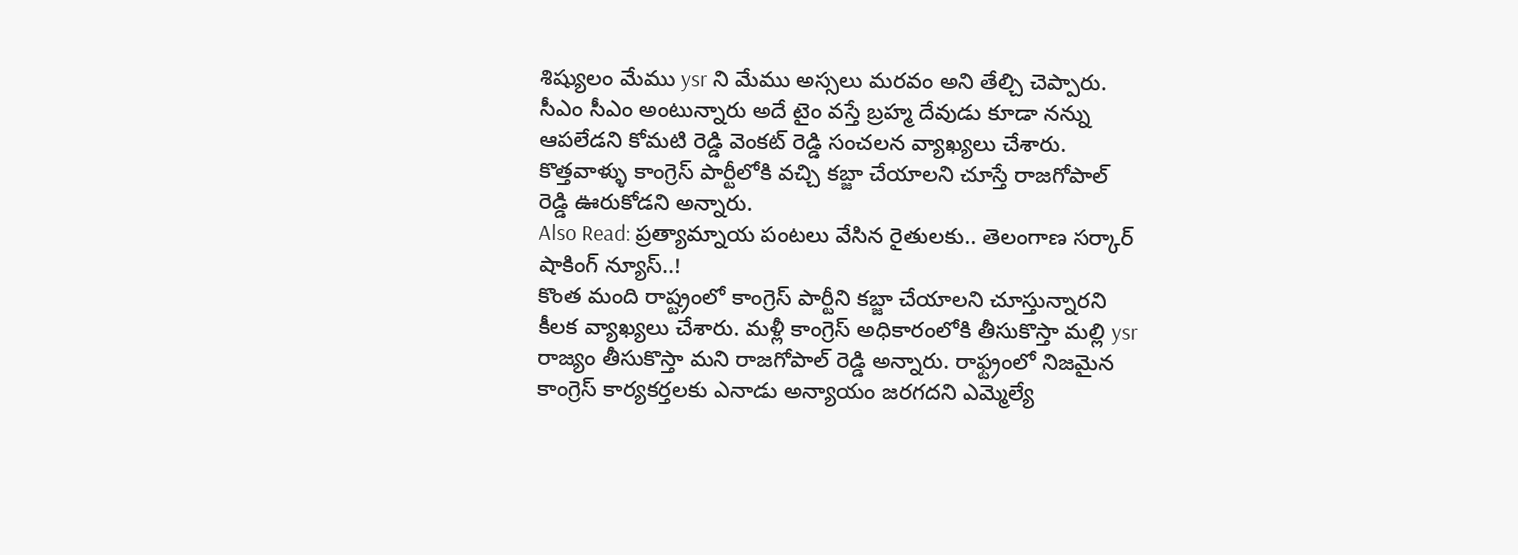శిష్యులం మేము ysr ని మేము అస్సలు మరవం అని తేల్చి చెప్పారు. సీఎం సీఎం అంటున్నారు అదే టైం వస్తే బ్రహ్మ దేవుడు కూడా నన్ను ఆపలేడని కోమటి రెడ్డి వెంకట్ రెడ్డి సంచలన వ్యాఖ్యలు చేశారు. కొత్తవాళ్ళు కాంగ్రెస్ పార్టీలోకి వచ్చి కబ్జా చేయాలని చూస్తే రాజగోపాల్ రెడ్డి ఊరుకోడని అన్నారు.
Also Read: ప్రత్యామ్నాయ పంటలు వేసిన రైతులకు.. తెలంగాణ సర్కార్ షాకింగ్ న్యూస్..!
కొంత మంది రాష్ట్రంలో కాంగ్రెస్ పార్టీని కబ్జా చేయాలని చూస్తున్నారని కీలక వ్యాఖ్యలు చేశారు. మళ్లీ కాంగ్రెస్ అధికారంలోకి తీసుకొస్తా మల్లి ysr రాజ్యం తీసుకొస్తా మని రాజగోపాల్ రెడ్డి అన్నారు. రాఫ్ట్రంలో నిజమైన కాంగ్రెస్ కార్యకర్తలకు ఎనాడు అన్యాయం జరగదని ఎమ్మెల్యే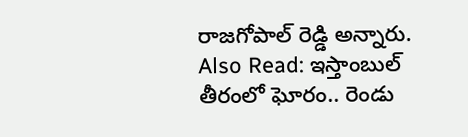రాజగోపాల్ రెడ్డి అన్నారు.
Also Read: ఇస్తాంబుల్ తీరంలో ఘోరం.. రెండు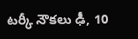టర్కీ నౌకలు ఢీ, 10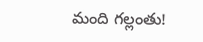మంది గల్లంతు!